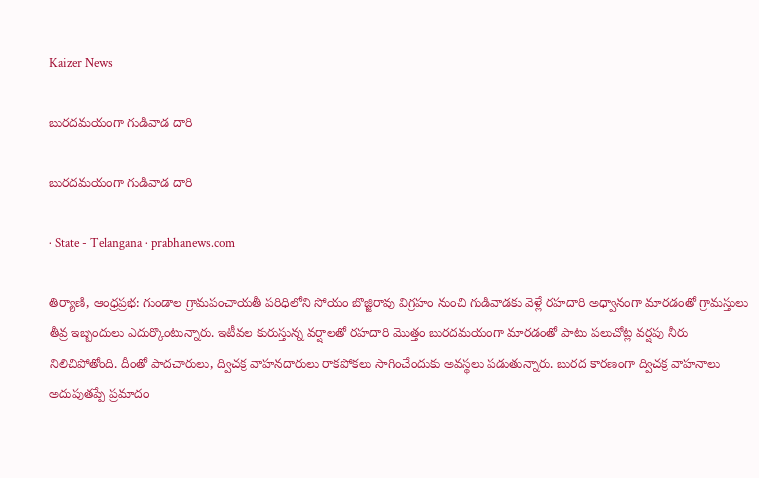Kaizer News

బురదమయంగా గుడివాడ దారి

బురదమయంగా గుడివాడ దారి

· State - Telangana · prabhanews.com

తిర్యాణి, ఆంధ్రప్రభ: గుండాల గ్రామపంచాయతీ పరిధిలోని సోయం బొజ్జిరావు విగ్రహం నుంచి గుడివాడకు వెళ్లే రహదారి అధ్వానంగా మారడంతో గ్రామస్తులు తీవ్ర ఇబ్బందులు ఎదుర్కొంటున్నారు. ఇటీవల కురుస్తున్న వర్షాలతో రహదారి మొత్తం బురదమయంగా మారడంతో పాటు పలుచోట్ల వర్షపు నీరు నిలిచిపోతోంది. దీంతో పాదచారులు, ద్విచక్ర వాహనదారులు రాకపోకలు సాగించేందుకు అవస్థలు పడుతున్నారు. బురద కారణంగా ద్విచక్ర వాహనాలు అదుపుతప్పే ప్రమాదం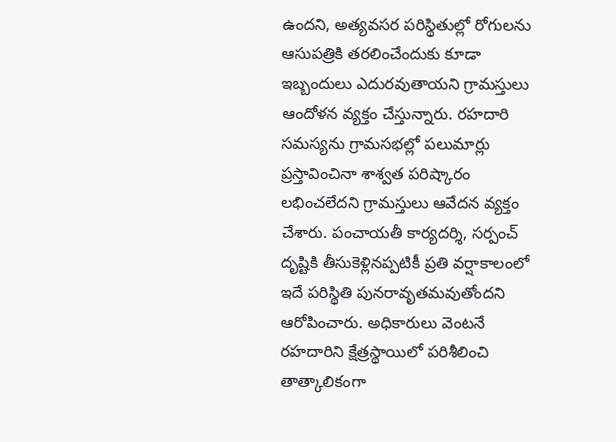ఉందని, అత్యవసర పరిస్థితుల్లో రోగులను ఆసుపత్రికి తరలించేందుకు కూడా ఇబ్బందులు ఎదురవుతాయని గ్రామస్తులు ఆందోళన వ్యక్తం చేస్తున్నారు. రహదారి సమస్యను గ్రామసభల్లో పలుమార్లు ప్రస్తావించినా శాశ్వత పరిష్కారం లభించలేదని గ్రామస్తులు ఆవేదన వ్యక్తం చేశారు. పంచాయతీ కార్యదర్శి, సర్పంచ్ దృష్టికి తీసుకెళ్లినప్పటికీ ప్రతి వర్షాకాలంలో ఇదే పరిస్థితి పునరావృతమవుతోందని ఆరోపించారు. అధికారులు వెంటనే రహదారిని క్షేత్రస్థాయిలో పరిశీలించి తాత్కాలికంగా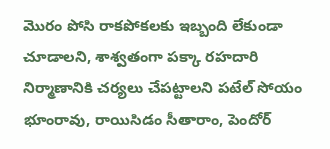మొరం పోసి రాకపోకలకు ఇబ్బంది లేకుండా చూడాలని, శాశ్వతంగా పక్కా రహదారి నిర్మాణానికి చర్యలు చేపట్టాలని పటేల్ సోయం భూంరావు, రాయిసిడం సీతారాం, పెందోర్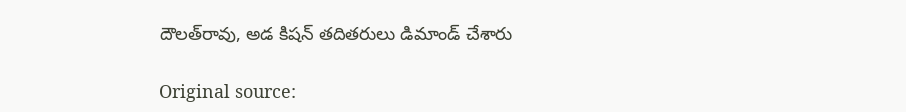దౌలత్‌రావు, అడ కిషన్ తదితరులు డిమాండ్ చేశారు

Original source: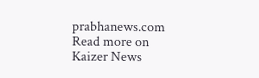prabhanews.com
Read more on Kaizer News